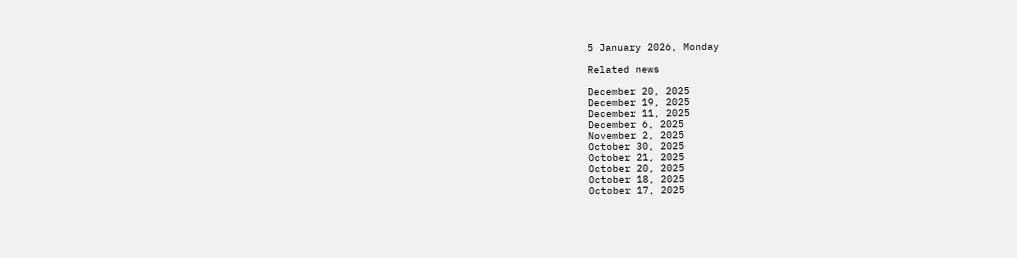5 January 2026, Monday

Related news

December 20, 2025
December 19, 2025
December 11, 2025
December 6, 2025
November 2, 2025
October 30, 2025
October 21, 2025
October 20, 2025
October 18, 2025
October 17, 2025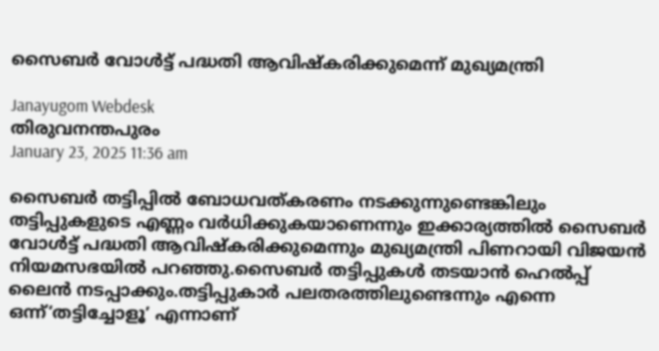സൈബര്‍ വോള്‍ട്ട് പദ്ധതി ആവിഷ്കരിക്കുമെന്ന് മുഖ്യമന്ത്രി

Janayugom Webdesk
തിരുവനന്തപുരം
January 23, 2025 11:36 am

സൈബര്‍ തട്ടിപ്പില്‍ ബോധവത്കരണം നടക്കുന്നുണ്ടെങ്കിലും തട്ടിപ്പുകളുടെ എണ്ണം വര്‍ധിക്കുകയാണെന്നും ഇക്കാര്യത്തിൽ സൈബര്‍ വോള്‍ട്ട് പദ്ധതി ആവിഷ്‌കരിക്കുമെന്നും മുഖ്യമന്ത്രി പിണറായി വിജയൻ നിയമസഭയിൽ പറഞ്ഞു.സൈബര്‍ തട്ടിപ്പുകള്‍ തടയാന്‍ ഹെല്‍പ്പ് ലൈന്‍ നടപ്പാക്കും.തട്ടിപ്പുകാര്‍ പലതരത്തിലുണ്ടെന്നും എന്നെ ഒന്ന്‘തട്ടിച്ചോളൂ’ എന്നാണ്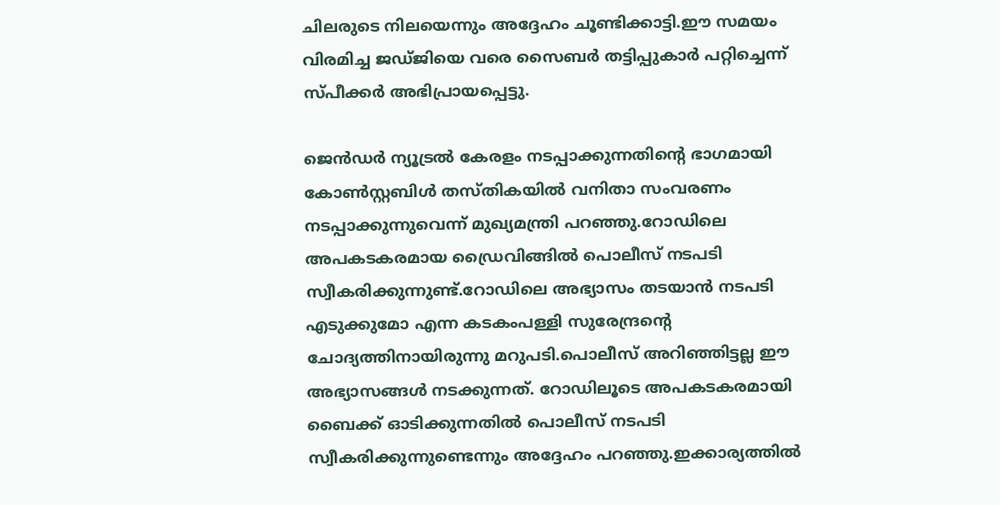ചിലരുടെ നിലയെന്നും അദ്ദേഹം ചൂണ്ടിക്കാട്ടി.ഈ സമയം വിരമിച്ച ജഡ്ജിയെ വരെ സൈബർ തട്ടിപ്പുകാർ പറ്റിച്ചെന്ന് സ്പീക്കര്‍ അഭിപ്രായപ്പെട്ടു.

ജെൻഡർ ന്യൂട്രല്‍ കേരളം നടപ്പാക്കുന്നതിന്റെ ഭാഗമായി കോണ്‍സ്റ്റബിള്‍ തസ്തികയില്‍ വനിതാ സംവരണം നടപ്പാക്കുന്നുവെന്ന് മുഖ്യമന്ത്രി പറഞ്ഞു.റോഡിലെ അപകടകരമായ ഡ്രൈവിങ്ങില്‍ പൊലീസ് നടപടി സ്വീകരിക്കുന്നുണ്ട്.റോഡിലെ അഭ്യാസം തടയാന്‍ നടപടി എടുക്കുമോ എന്ന കടകംപള്ളി സുരേന്ദ്രന്റെ ചോദ്യത്തിനായിരുന്നു മറുപടി.പൊലീസ് അറിഞ്ഞിട്ടല്ല ഈ അഭ്യാസങ്ങള്‍ നടക്കുന്നത്. റോഡിലൂടെ അപകടകരമായി ബൈക്ക് ഓടിക്കുന്നതില്‍ പൊലീസ് നടപടി സ്വീകരിക്കുന്നുണ്ടെന്നും അദ്ദേഹം പറഞ്ഞു.ഇക്കാര്യത്തിൽ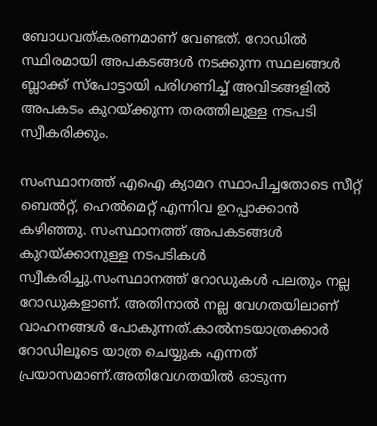ബോധവത്കരണമാണ് വേണ്ടത്. റോഡില്‍ സ്ഥിരമായി അപകടങ്ങള്‍ നടക്കുന്ന സ്ഥലങ്ങള്‍ ബ്ലാക്ക് സ്‌പോട്ടായി പരിഗണിച്ച് അവിടങ്ങളില്‍ അപകടം കുറയ്ക്കുന്ന തരത്തിലുള്ള നടപടി സ്വീകരിക്കും.

സംസ്ഥാനത്ത് എഐ ക്യാമറ സ്ഥാപിച്ചതോടെ സീറ്റ് ബെല്‍റ്റ്, ഹെല്‍മെറ്റ് എന്നിവ ഉറപ്പാക്കാന്‍ കഴിഞ്ഞു. സംസ്ഥാനത്ത് അപകടങ്ങള്‍ കുറയ്ക്കാനുള്ള നടപടികള്‍ സ്വീകരിച്ചു.സംസ്ഥാനത്ത് റോഡുകള്‍ പലതും നല്ല റോഡുകളാണ്. അതിനാൽ നല്ല വേഗതയിലാണ് വാഹനങ്ങള്‍ പോകുന്നത്.കാല്‍നടയാത്രക്കാര്‍ റോഡിലൂടെ യാത്ര ചെയ്യുക എന്നത് പ്രയാസമാണ്.അതിവേഗതയില്‍ ഓടുന്ന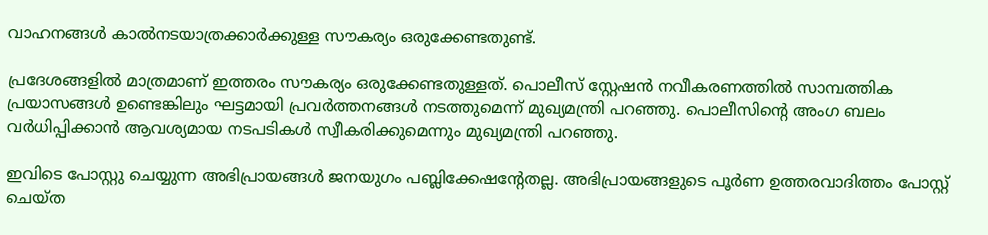വാഹനങ്ങള്‍ കാല്‍നടയാത്രക്കാര്‍ക്കുള്ള സൗകര്യം ഒരുക്കേണ്ടതുണ്ട്.

പ്രദേശങ്ങളില്‍ മാത്രമാണ് ഇത്തരം സൗകര്യം ഒരുക്കേണ്ടതുള്ളത്. പൊലീസ് സ്റ്റേഷന്‍ നവീകരണത്തിൽ സാമ്പത്തിക പ്രയാസങ്ങള്‍ ഉണ്ടെങ്കിലും ഘട്ടമായി പ്രവര്‍ത്തനങ്ങള്‍ നടത്തുമെന്ന് മുഖ്യമന്ത്രി പറഞ്ഞു. പൊലീസിന്റെ അംഗ ബലം വര്‍ധിപ്പിക്കാന്‍ ആവശ്യമായ നടപടികള്‍ സ്വീകരിക്കുമെന്നും മുഖ്യമന്ത്രി പറഞ്ഞു.

ഇവിടെ പോസ്റ്റു ചെയ്യുന്ന അഭിപ്രായങ്ങള്‍ ജനയുഗം പബ്ലിക്കേഷന്റേതല്ല. അഭിപ്രായങ്ങളുടെ പൂര്‍ണ ഉത്തരവാദിത്തം പോസ്റ്റ് ചെയ്ത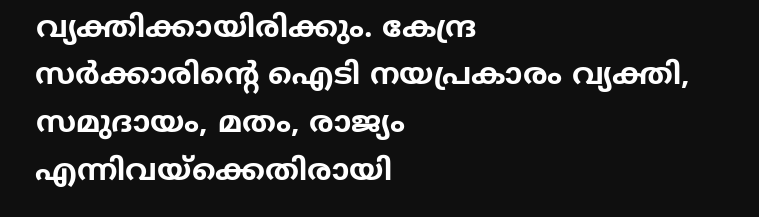വ്യക്തിക്കായിരിക്കും. കേന്ദ്ര സര്‍ക്കാരിന്റെ ഐടി നയപ്രകാരം വ്യക്തി, സമുദായം, മതം, രാജ്യം എന്നിവയ്‌ക്കെതിരായി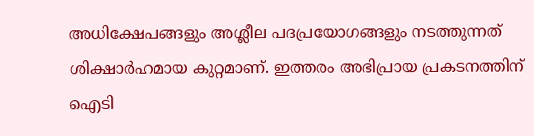അധിക്ഷേപങ്ങളും അശ്ലീല പദപ്രയോഗങ്ങളും നടത്തുന്നത് ശിക്ഷാര്‍ഹമായ കുറ്റമാണ്. ഇത്തരം അഭിപ്രായ പ്രകടനത്തിന് ഐടി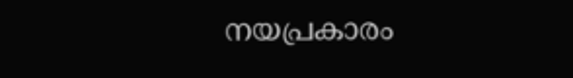നയപ്രകാരം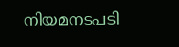നിയമനടപടി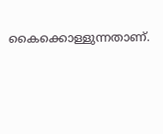കൈക്കൊള്ളുന്നതാണ്.